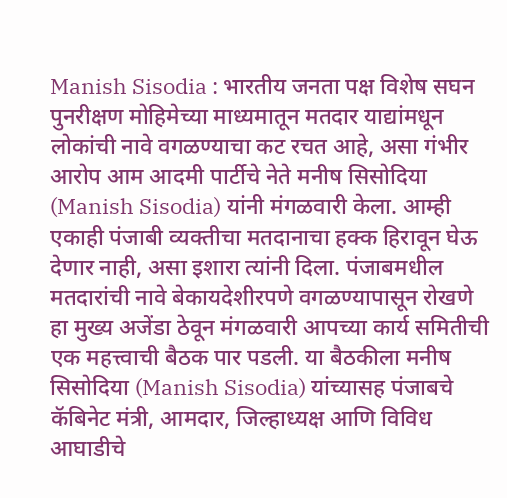Manish Sisodia : भारतीय जनता पक्ष विशेष सघन पुनरीक्षण मोहिमेच्या माध्यमातून मतदार याद्यांमधून लोकांची नावे वगळण्याचा कट रचत आहे, असा गंभीर आरोप आम आदमी पार्टीचे नेते मनीष सिसोदिया (Manish Sisodia) यांनी मंगळवारी केला. आम्ही एकाही पंजाबी व्यक्तीचा मतदानाचा हक्क हिरावून घेऊ देणार नाही, असा इशारा त्यांनी दिला. पंजाबमधील मतदारांची नावे बेकायदेशीरपणे वगळण्यापासून रोखणे हा मुख्य अजेंडा ठेवून मंगळवारी आपच्या कार्य समितीची एक महत्त्वाची बैठक पार पडली. या बैठकीला मनीष सिसोदिया (Manish Sisodia) यांच्यासह पंजाबचे कॅबिनेट मंत्री, आमदार, जिल्हाध्यक्ष आणि विविध आघाडीचे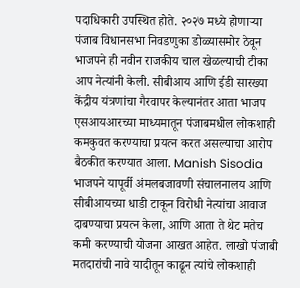पदाधिकारी उपस्थित होते. २०२७ मध्ये होणाऱ्या पंजाब विधानसभा निवडणुका डोळ्यासमोर ठेवून भाजपने ही नवीन राजकीय चाल खेळल्याची टीका आप नेत्यांनी केली. सीबीआय आणि ईडी सारख्या केंद्रीय यंत्रणांचा गैरवापर केल्यानंतर आता भाजप एसआयआरच्या माध्यमातून पंजाबमधील लोकशाही कमकुवत करण्याचा प्रयत्न करत असल्याचा आरोप बैठकीत करण्यात आला. Manish Sisodia भाजपने यापूर्वी अंमलबजावणी संचालनालय आणि सीबीआयच्या धाडी टाकून विरोधी नेत्यांचा आवाज दाबण्याचा प्रयत्न केला, आणि आता ते थेट मतेच कमी करण्याची योजना आखत आहेत. लाखो पंजाबी मतदारांची नावे यादीतून काढून त्यांचे लोकशाही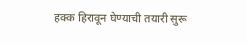हक्क हिरावून घेण्याची तयारी सुरू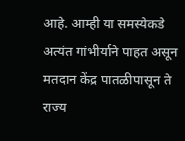आहे. आम्ही या समस्येकडे अत्यंत गांभीर्याने पाहत असून मतदान केंद्र पातळीपासून ते राज्य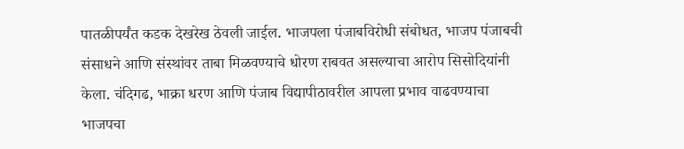पातळीपर्यंत कडक देखरेख ठेवली जाईल. भाजपला पंजाबविरोधी संबोधत, भाजप पंजाबची संसाधने आणि संस्थांवर ताबा मिळवण्याचे धोरण राबवत असल्याचा आरोप सिसोदियांनी केला. चंदिगढ, भाक्रा धरण आणि पंजाब विद्यापीठावरील आपला प्रभाव वाढवण्याचा भाजपचा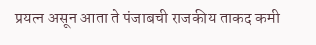प्रयत्न असून आता ते पंजाबची राजकीय ताकद कमी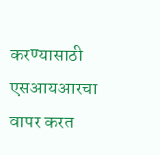करण्यासाठी एसआयआरचा वापर करत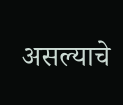असल्याचे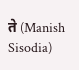ते (Manish Sisodia)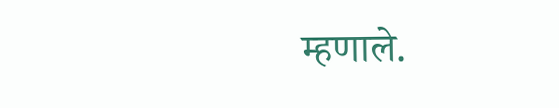म्हणाले.